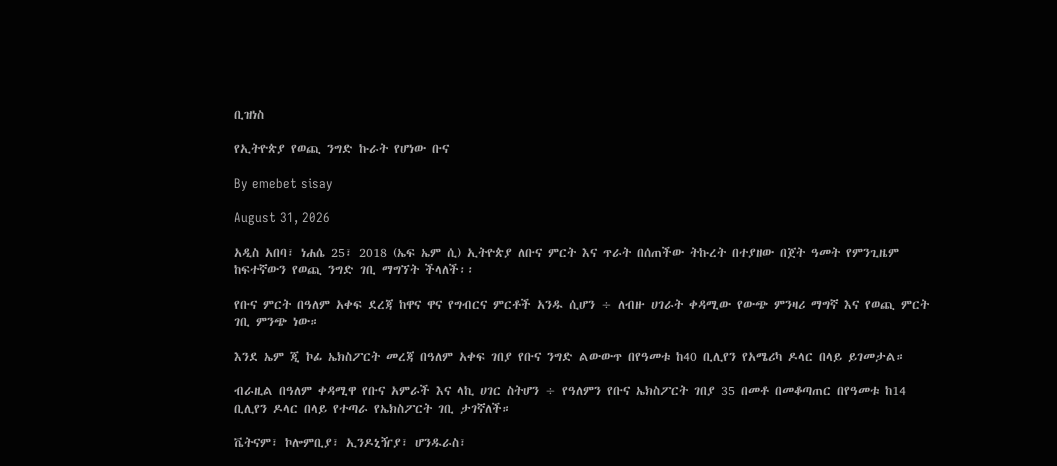ቢዝነስ

የኢትዮጵያ የወጪ ንግድ ኩራት የሆነው ቡና

By emebet sisay

August 31, 2026

አዲስ አበባ፣ ነሐሴ 25፣ 2018 (ኤፍ ኤም ሲ) ኢትዮጵያ ለቡና ምርት እና ጥራት በሰጠችው ትኩረት በተያዘው በጀት ዓመት የምንጊዜም ከፍተኛውን የወጪ ንግድ ገቢ ማግኘት ችላለች፡፡

የቡና ምርት በዓለም አቀፍ ደረጃ ከዋና ዋና የግብርና ምርቶች አንዱ ሲሆን ÷ ለብዙ ሀገራት ቀዳሚው የውጭ ምንዛሪ ማግኛ እና የወጪ ምርት ገቢ ምንጭ ነው።

እንደ ኤም ጂ ኮፊ ኤክስፖርት መረጃ በዓለም አቀፍ ገበያ የቡና ንግድ ልውውጥ በየዓመቱ ከ40 ቢሊየን የአሜሪካ ዶላር በላይ ይገመታል።

ብራዚል በዓለም ቀዳሚዋ የቡና አምራች እና ላኪ ሀገር ስትሆን ÷ የዓለምን የቡና ኤክስፖርት ገበያ 35 በመቶ በመቆጣጠር በየዓመቱ ከ14 ቢሊየን ዶላር በላይ የተጣራ የኤክስፖርት ገቢ ታገኛለች።

ቬትናም፣ ኮሎምቢያ፣ ኢንዶኒዥያ፣ ሆንዱራስ፣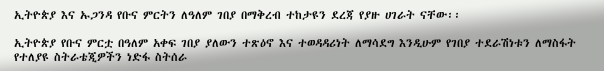ኢትዮጵያ እና ኡጋንዳ የቡና ምርትን ለዓለም ገበያ በማቅረብ ተከታዩን ደረጃ የያዙ ሀገራት ናቸው፡፡

ኢትዮጵያ የቡና ምርቷ በዓለም አቀፍ ገበያ ያለውን ተጽዕኖ እና ተወዳዳሪነት ለማሳደግ እንዲሁም የገበያ ተደራሽነቱን ለማስፋት የተለያዩ ስትራቴጂዎችን ነድፋ ስትሰራ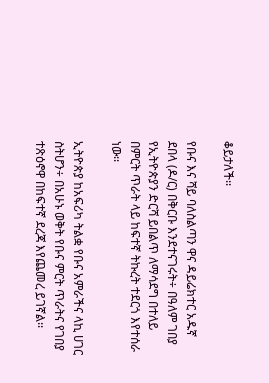ቆይታለች፡፡

የቡና እና ሻይ ባለስልጣን ዋና ዳይሬክተር አዱኛ ደበላ (ዶ/ር) በቅርቡ እንደተናገሩት÷ በዓለም ገበያ የኢትዮጵያን ድርሻ ይበልጥ ለማሳደግ በተለይ በምርት ጥራት ላይ ከፍተኛ ትኩረት ተደርጎ እየተሰራ ነው፡፡

ኢትዮጵያ ከአፍሪካ ትልቋ የቡና አምራችና ላኪ ሀገር ስትሆን÷ በአሁኑ ወቅት የቡና ምርት ጥራትና የገበያ ተጽዕኖዋ በከፍተኛ ደረጃ እየጨመረ ይገኛል፡፡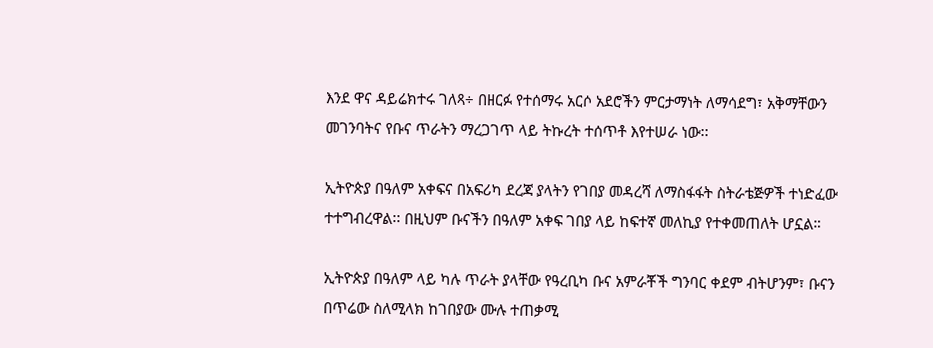እንደ ዋና ዳይሬክተሩ ገለጻ÷ በዘርፉ የተሰማሩ አርሶ አደሮችን ምርታማነት ለማሳደግ፣ አቅማቸውን መገንባትና የቡና ጥራትን ማረጋገጥ ላይ ትኩረት ተሰጥቶ እየተሠራ ነው፡፡

ኢትዮጵያ በዓለም አቀፍና በአፍሪካ ደረጃ ያላትን የገበያ መዳረሻ ለማስፋፋት ስትራቴጅዎች ተነድፈው ተተግብረዋል፡፡ በዚህም ቡናችን በዓለም አቀፍ ገበያ ላይ ከፍተኛ መለኪያ የተቀመጠለት ሆኗል።

ኢትዮጵያ በዓለም ላይ ካሉ ጥራት ያላቸው የዓረቢካ ቡና አምራቾች ግንባር ቀደም ብትሆንም፣ ቡናን በጥሬው ስለሚላክ ከገበያው ሙሉ ተጠቃሚ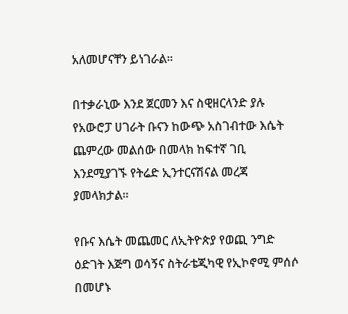አለመሆናቸን ይነገራል፡፡

በተቃራኒው እንደ ጀርመን እና ስዊዘርላንድ ያሉ የአውሮፓ ሀገራት ቡናን ከውጭ አስገብተው እሴት ጨምረው መልሰው በመላክ ከፍተኛ ገቢ እንደሚያገኙ የትሬድ ኢንተርናሽናል መረጃ ያመላክታል፡፡

የቡና እሴት መጨመር ለኢትዮጵያ የወጪ ንግድ ዕድገት እጅግ ወሳኝና ስትራቴጂካዊ የኢኮኖሚ ምሰሶ በመሆኑ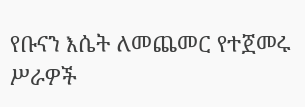የቡናን እሴት ለመጨመር የተጀመሩ ሥራዎች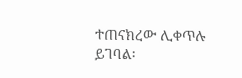ተጠናክረው ሊቀጥሉ ይገባል፡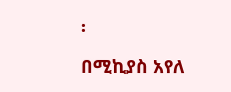፡

በሚኪያስ አየለ